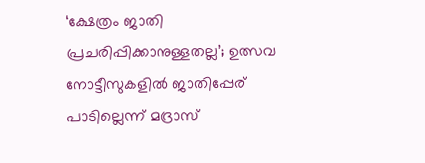‘ക്ഷേത്രം ജാതി പ്രചരിപ്പിക്കാനുള്ളതല്ല’; ഉത്സവ നോട്ടീസുകളിൽ ജാതിപ്പേര് പാടില്ലെന്ന് മദ്രാസ്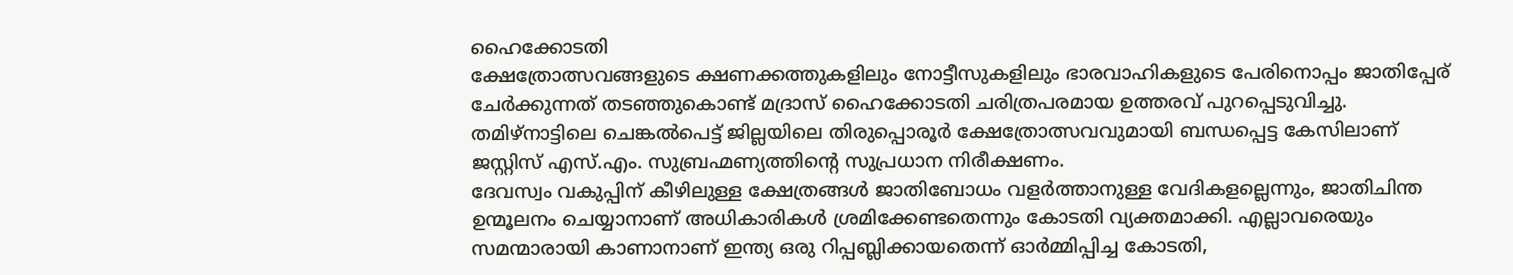ഹൈക്കോടതി
ക്ഷേത്രോത്സവങ്ങളുടെ ക്ഷണക്കത്തുകളിലും നോട്ടീസുകളിലും ഭാരവാഹികളുടെ പേരിനൊപ്പം ജാതിപ്പേര് ചേർക്കുന്നത് തടഞ്ഞുകൊണ്ട് മദ്രാസ് ഹൈക്കോടതി ചരിത്രപരമായ ഉത്തരവ് പുറപ്പെടുവിച്ചു. തമിഴ്നാട്ടിലെ ചെങ്കൽപെട്ട് ജില്ലയിലെ തിരുപ്പൊരൂർ ക്ഷേത്രോത്സവവുമായി ബന്ധപ്പെട്ട കേസിലാണ് ജസ്റ്റിസ് എസ്.എം. സുബ്രഹ്മണ്യത്തിന്റെ സുപ്രധാന നിരീക്ഷണം.
ദേവസ്വം വകുപ്പിന് കീഴിലുള്ള ക്ഷേത്രങ്ങൾ ജാതിബോധം വളർത്താനുള്ള വേദികളല്ലെന്നും, ജാതിചിന്ത ഉന്മൂലനം ചെയ്യാനാണ് അധികാരികൾ ശ്രമിക്കേണ്ടതെന്നും കോടതി വ്യക്തമാക്കി. എല്ലാവരെയും സമന്മാരായി കാണാനാണ് ഇന്ത്യ ഒരു റിപ്പബ്ലിക്കായതെന്ന് ഓർമ്മിപ്പിച്ച കോടതി,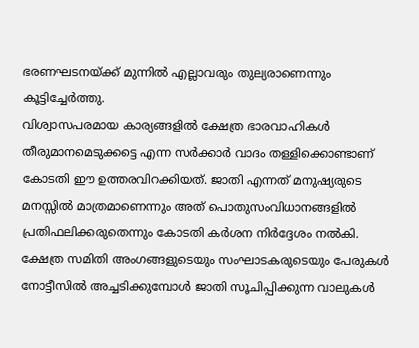ഭരണഘടനയ്ക്ക് മുന്നിൽ എല്ലാവരും തുല്യരാണെന്നും കൂട്ടിച്ചേർത്തു.
വിശ്വാസപരമായ കാര്യങ്ങളിൽ ക്ഷേത്ര ഭാരവാഹികൾ തീരുമാനമെടുക്കട്ടെ എന്ന സർക്കാർ വാദം തള്ളിക്കൊണ്ടാണ് കോടതി ഈ ഉത്തരവിറക്കിയത്. ജാതി എന്നത് മനുഷ്യരുടെ മനസ്സിൽ മാത്രമാണെന്നും അത് പൊതുസംവിധാനങ്ങളിൽ പ്രതിഫലിക്കരുതെന്നും കോടതി കർശന നിർദ്ദേശം നൽകി.
ക്ഷേത്ര സമിതി അംഗങ്ങളുടെയും സംഘാടകരുടെയും പേരുകൾ നോട്ടീസിൽ അച്ചടിക്കുമ്പോൾ ജാതി സൂചിപ്പിക്കുന്ന വാലുകൾ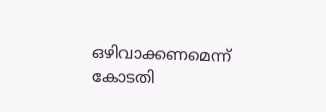ഒഴിവാക്കണമെന്ന് കോടതി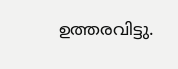ഉത്തരവിട്ടു.